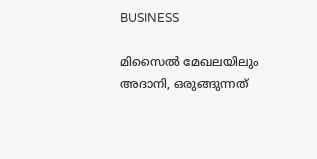BUSINESS

മിസൈൽ മേഖലയിലും അദാനി, ഒരുങ്ങുന്നത്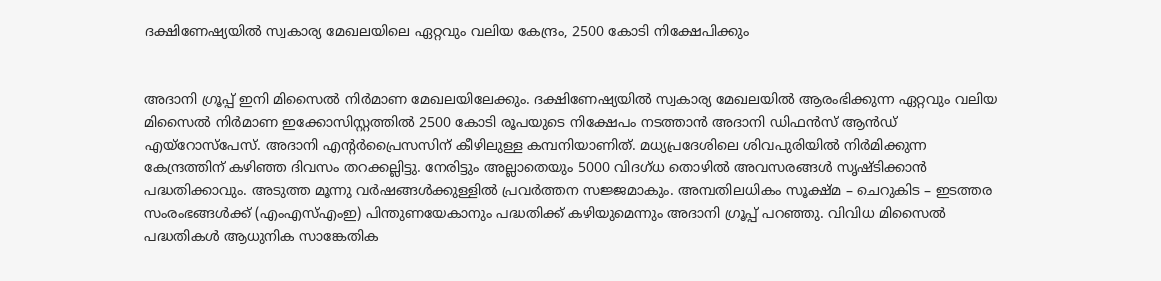ദക്ഷിണേഷ്യയിൽ സ്വകാര്യ മേഖലയിലെ ഏറ്റവും വലിയ കേന്ദ്രം, 2500 കോടി നിക്ഷേപിക്കും


അദാനി ഗ്രൂപ്പ് ഇനി മിസൈൽ നിർമാണ മേഖലയിലേക്കും. ദക്ഷിണേഷ്യയിൽ സ്വകാര്യ മേഖലയിൽ ആരംഭിക്കുന്ന ഏറ്റവും വലിയ മിസൈൽ നിർമാണ ഇക്കോസിസ്റ്റത്തിൽ 2500 കോടി രൂപയുടെ നിക്ഷേപം നടത്താൻ അദാനി ഡിഫൻസ് ആൻഡ് എയ്റോസ്പേസ്. അദാനി എന്റർപ്രൈസസിന് കീഴിലുള്ള കമ്പനിയാണിത്. മധ്യപ്രദേശിലെ ശിവപുരിയിൽ നിർമിക്കുന്ന കേന്ദ്രത്തിന് കഴിഞ്ഞ ദിവസം തറക്കല്ലിട്ടു. നേരിട്ടും അല്ലാതെയും 5000 വിദഗ്ധ തൊഴിൽ അവസരങ്ങൾ സൃഷ്ടിക്കാൻ പദ്ധതിക്കാവും. അടുത്ത മൂന്നു വർഷങ്ങൾക്കുള്ളിൽ പ്രവർത്തന സജ്ജമാകും. അമ്പതിലധികം സൂക്ഷ്മ – ചെറുകിട – ഇടത്തര സംരംഭങ്ങൾക്ക് (എംഎസ്എംഇ) പിന്തുണയേകാനും പദ്ധതിക്ക് കഴിയുമെന്നും അദാനി ഗ്രൂപ്പ് പറഞ്ഞു. വിവിധ മിസൈൽ പദ്ധതികൾ ആധുനിക സാങ്കേതിക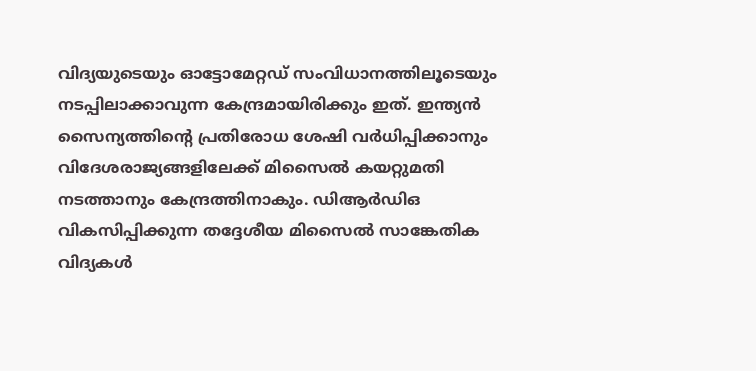വിദ്യയുടെയും ഓട്ടോമേറ്റഡ് സംവിധാനത്തിലൂടെയും നടപ്പിലാക്കാവുന്ന കേന്ദ്രമായിരിക്കും ഇത്. ഇന്ത്യൻ സൈന്യത്തിന്റെ പ്രതിരോധ ശേഷി വർധിപ്പിക്കാനും വിദേശരാജ്യങ്ങളിലേക്ക് മിസൈൽ കയറ്റുമതി നടത്താനും കേന്ദ്രത്തിനാകും. ഡിആർഡിഒ വികസിപ്പിക്കുന്ന തദ്ദേശീയ മിസൈൽ സാങ്കേതിക വിദ്യകൾ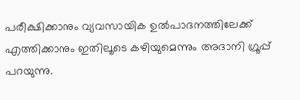പരീക്ഷിക്കാനും വ്യവസായിക ഉൽപാദനത്തിലേക്ക് എത്തിക്കാനും ഇതിലൂടെ കഴിയുമെന്നും അദാനി ഗ്രൂപ്പ് പറയുന്നു.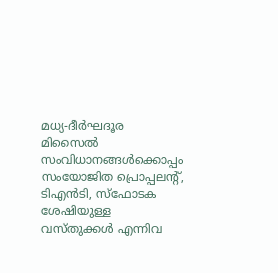മധ്യ-ദീർഘദൂര മിസൈൽ സംവിധാനങ്ങൾക്കൊപ്പം സംയോജിത പ്രൊപ്പലന്റ്, ടിഎൻടി, സ്ഫോടക ശേഷിയുള്ള വസ്തുക്കൾ എന്നിവ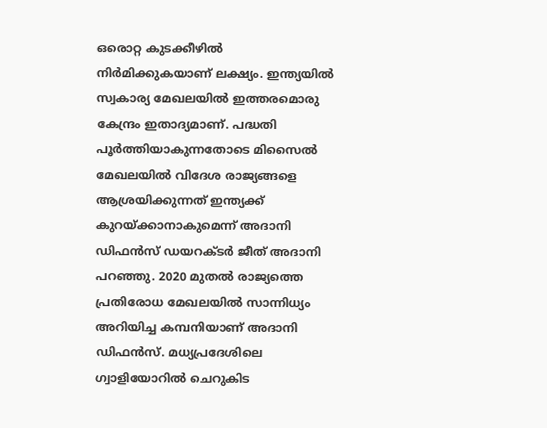ഒരൊറ്റ കുടക്കീഴിൽ നിർമിക്കുകയാണ് ലക്ഷ്യം. ഇന്ത്യയിൽ സ്വകാര്യ മേഖലയിൽ ഇത്തരമൊരു കേന്ദ്രം ഇതാദ്യമാണ്. പദ്ധതി പൂർത്തിയാകുന്നതോടെ മിസൈൽ മേഖലയിൽ വിദേശ രാജ്യങ്ങളെ ആശ്രയിക്കുന്നത് ഇന്ത്യക്ക് കുറയ്ക്കാനാകുമെന്ന് അദാനി ഡിഫൻസ് ഡയറക്ടർ ജീത് അദാനി പറ‍ഞ്ഞു. 2020 മുതൽ രാജ്യത്തെ പ്രതിരോധ മേഖലയിൽ സാന്നിധ്യം അറിയിച്ച കമ്പനിയാണ് അദാനി ഡിഫൻസ്. മധ്യപ്രദേശിലെ ഗ്വാളിയോറിൽ ചെറുകിട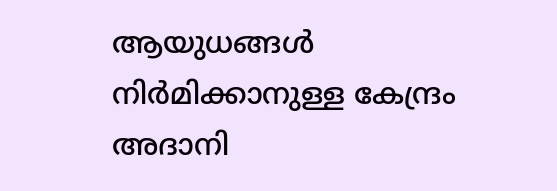ആയുധങ്ങൾ നിർമിക്കാനുള്ള കേന്ദ്രം അദാനി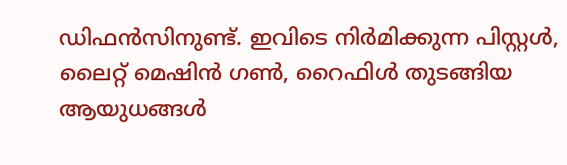ഡിഫൻസിനുണ്ട്. ഇവിടെ നിർമിക്കുന്ന പിസ്റ്റൾ, ലൈറ്റ് മെഷിൻ ഗൺ, റൈഫിൾ തുടങ്ങിയ ആയുധങ്ങൾ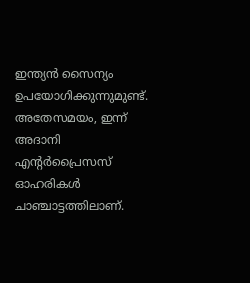ഇന്ത്യൻ സൈന്യം ഉപയോഗിക്കുന്നുമുണ്ട്. അതേസമയം, ഇന്ന് അദാനി എന്റർപ്രൈസസ് ഓഹരികൾ ചാഞ്ചാട്ടത്തിലാണ്.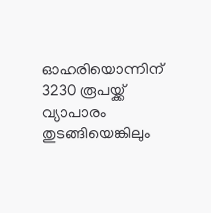ഓഹരിയൊന്നിന് 3230 രൂപയ്ക്ക് വ്യാപാരം തുടങ്ങിയെങ്കിലും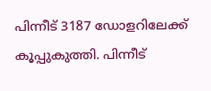പിന്നീട് 3187 ഡോളറിലേക്ക് കൂപ്പുകുത്തി. പിന്നീട്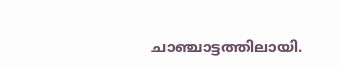ചാഞ്ചാട്ടത്തിലായി.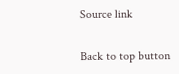Source link

Back to top button